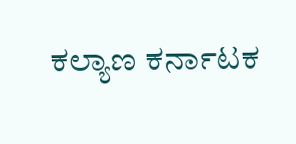ಕಲ್ಯಾಣ ಕರ್ನಾಟಕ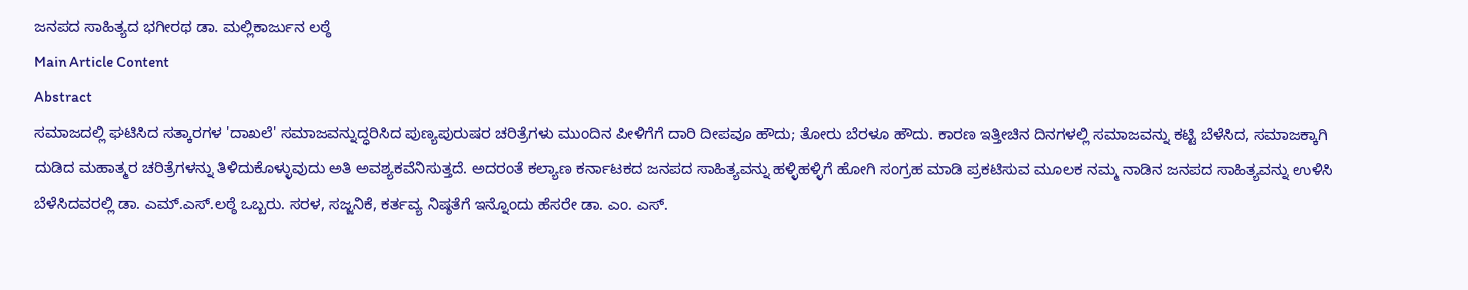ಜನಪದ ಸಾಹಿತ್ಯದ ಭಗೀರಥ ಡಾ. ಮಲ್ಲಿಕಾರ್ಜುನ ಲಠ್ಠೆ
Main Article Content
Abstract
ಸಮಾಜದಲ್ಲಿ ಘಟಿಸಿದ ಸತ್ಕಾರಗಳ 'ದಾಖಲೆ' ಸಮಾಜವನ್ನುದ್ಧರಿಸಿದ ಪುಣ್ಯಪುರುಷರ ಚರಿತ್ರೆಗಳು ಮುಂದಿನ ಪೀಳಿಗೆಗೆ ದಾರಿ ದೀಪವೂ ಹೌದು; ತೋರು ಬೆರಳೂ ಹೌದು. ಕಾರಣ ಇತ್ತೀಚಿನ ದಿನಗಳಲ್ಲಿ ಸಮಾಜವನ್ನು ಕಟ್ಟಿ ಬೆಳೆಸಿದ, ಸಮಾಜಕ್ಕಾಗಿ ದುಡಿದ ಮಹಾತ್ಮರ ಚರಿತ್ರೆಗಳನ್ನು ತಿಳಿದುಕೊಳ್ಳುವುದು ಅತಿ ಅವಶ್ಯಕವೆನಿಸುತ್ತದೆ. ಅದರಂತೆ ಕಲ್ಯಾಣ ಕರ್ನಾಟಕದ ಜನಪದ ಸಾಹಿತ್ಯವನ್ನು ಹಳ್ಳಿಹಳ್ಳಿಗೆ ಹೋಗಿ ಸಂಗ್ರಹ ಮಾಡಿ ಪ್ರಕಟಿಸುವ ಮೂಲಕ ನಮ್ಮ ನಾಡಿನ ಜನಪದ ಸಾಹಿತ್ಯವನ್ನು ಉಳಿಸಿ ಬೆಳೆಸಿದವರಲ್ಲಿ ಡಾ. ಎಮ್.ಎಸ್.ಲಠ್ಠೆ ಒಬ್ಬರು. ಸರಳ, ಸಜ್ಜನಿಕೆ, ಕರ್ತವ್ಯ ನಿಷ್ಠತೆಗೆ ಇನ್ನೊಂದು ಹೆಸರೇ ಡಾ. ಎಂ. ಎಸ್.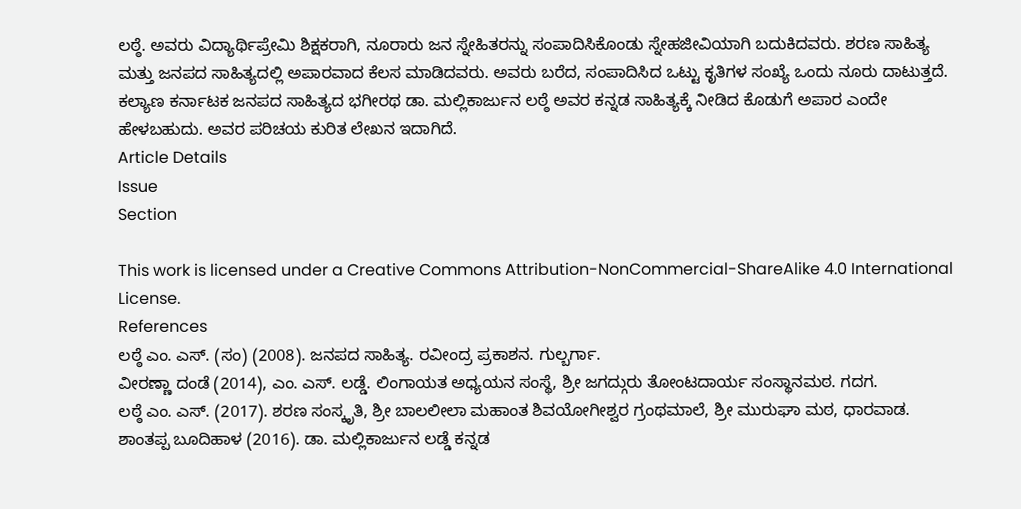ಲಠ್ಠೆ. ಅವರು ವಿದ್ಯಾರ್ಥಿಪ್ರೇಮಿ ಶಿಕ್ಷಕರಾಗಿ, ನೂರಾರು ಜನ ಸ್ನೇಹಿತರನ್ನು ಸಂಪಾದಿಸಿಕೊಂಡು ಸ್ನೇಹಜೀವಿಯಾಗಿ ಬದುಕಿದವರು. ಶರಣ ಸಾಹಿತ್ಯ ಮತ್ತು ಜನಪದ ಸಾಹಿತ್ಯದಲ್ಲಿ ಅಪಾರವಾದ ಕೆಲಸ ಮಾಡಿದವರು. ಅವರು ಬರೆದ, ಸಂಪಾದಿಸಿದ ಒಟ್ಟು ಕೃತಿಗಳ ಸಂಖ್ಯೆ ಒಂದು ನೂರು ದಾಟುತ್ತದೆ. ಕಲ್ಯಾಣ ಕರ್ನಾಟಕ ಜನಪದ ಸಾಹಿತ್ಯದ ಭಗೀರಥ ಡಾ. ಮಲ್ಲಿಕಾರ್ಜುನ ಲಠ್ಠೆ ಅವರ ಕನ್ನಡ ಸಾಹಿತ್ಯಕ್ಕೆ ನೀಡಿದ ಕೊಡುಗೆ ಅಪಾರ ಎಂದೇ ಹೇಳಬಹುದು. ಅವರ ಪರಿಚಯ ಕುರಿತ ಲೇಖನ ಇದಾಗಿದೆ.
Article Details
Issue
Section

This work is licensed under a Creative Commons Attribution-NonCommercial-ShareAlike 4.0 International License.
References
ಲಠ್ಠೆ ಎಂ. ಎಸ್. (ಸಂ) (2008). ಜನಪದ ಸಾಹಿತ್ಯ. ರವೀಂದ್ರ ಪ್ರಕಾಶನ. ಗುಲ್ಬರ್ಗಾ.
ವೀರಣ್ಣಾ ದಂಡೆ (2014), ಎಂ. ಎಸ್. ಲಡ್ಡೆ. ಲಿಂಗಾಯತ ಅಧ್ಯಯನ ಸಂಸ್ಥೆ, ಶ್ರೀ ಜಗದ್ಗುರು ತೋಂಟದಾರ್ಯ ಸಂಸ್ಥಾನಮಠ. ಗದಗ.
ಲಠ್ಠೆ ಎಂ. ಎಸ್. (2017). ಶರಣ ಸಂಸ್ಕೃತಿ, ಶ್ರೀ ಬಾಲಲೀಲಾ ಮಹಾಂತ ಶಿವಯೋಗೀಶ್ವರ ಗ್ರಂಥಮಾಲೆ, ಶ್ರೀ ಮುರುಘಾ ಮಠ, ಧಾರವಾಡ.
ಶಾಂತಪ್ಪ ಬೂದಿಹಾಳ (2016). ಡಾ. ಮಲ್ಲಿಕಾರ್ಜುನ ಲಡ್ಡೆ ಕನ್ನಡ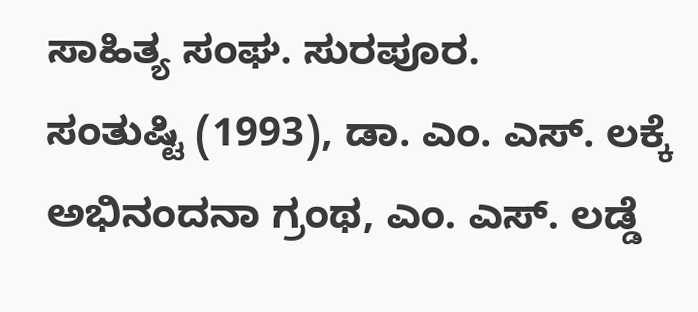ಸಾಹಿತ್ಯ ಸಂಘ. ಸುರಪೂರ.
ಸಂತುಷ್ಟಿ (1993), ಡಾ. ಎಂ. ಎಸ್. ಲಕ್ಕೆ ಅಭಿನಂದನಾ ಗ್ರಂಥ, ಎಂ. ಎಸ್. ಲಡ್ಡೆ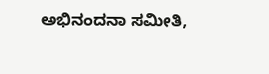ಅಭಿನಂದನಾ ಸಮೀತಿ,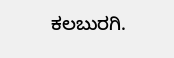ಕಲಬುರಗಿ.